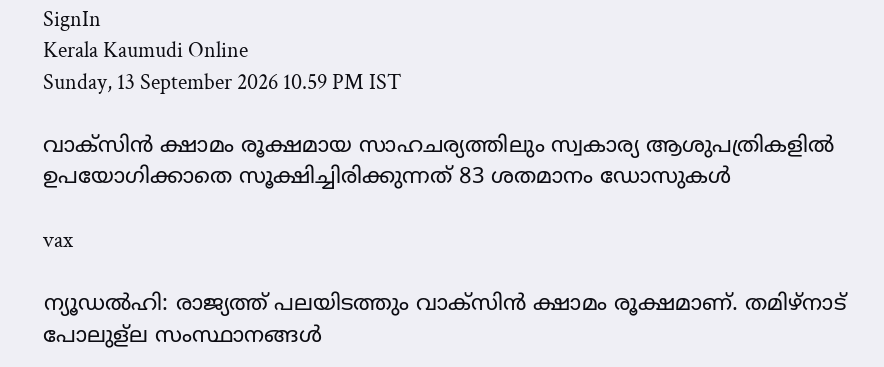SignIn
Kerala Kaumudi Online
Sunday, 13 September 2026 10.59 PM IST

വാക്സിൻ ക്ഷാമം രൂക്ഷമായ സാഹചര്യത്തിലും സ്വകാര്യ ആശുപത്രികളിൽ ഉപയോഗിക്കാതെ സൂക്ഷിച്ചിരിക്കുന്നത് 83 ശതമാനം ഡോസുകൾ

vax

ന്യൂഡൽഹി: രാജ്യത്ത് പലയിടത്തും വാക്സിൻ ക്ഷാമം രൂക്ഷമാണ്. തമിഴ്നാട് പോലുള്ല സംസ്ഥാനങ്ങൾ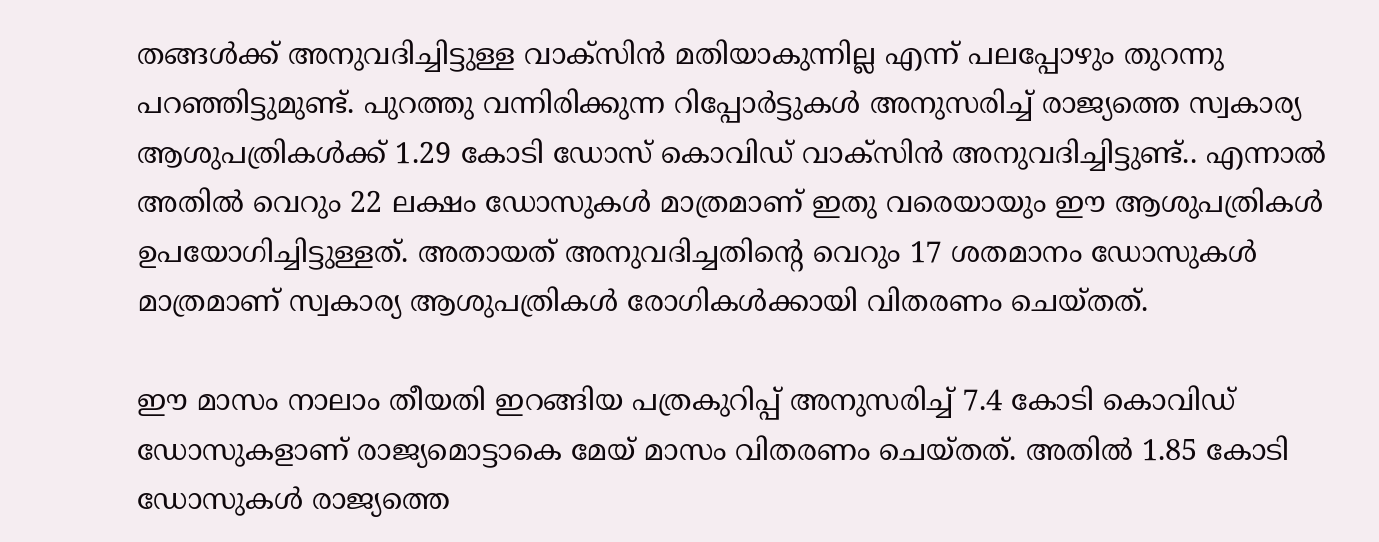തങ്ങൾക്ക് അനുവദിച്ചിട്ടുള്ള വാക്സിൻ മതിയാകുന്നില്ല എന്ന് പലപ്പോഴും തുറന്നു പറഞ്ഞിട്ടുമുണ്ട്. പുറത്തു വന്നിരിക്കുന്ന റിപ്പോർട്ടുകൾ അനുസരിച്ച് രാജ്യത്തെ സ്വകാര്യ ആശുപത്രികൾക്ക് 1.29 കോടി ഡോസ് കൊവിഡ് വാക്സിൻ അനുവദിച്ചിട്ടുണ്ട്.. എന്നാൽ അതിൽ വെറും 22 ലക്ഷം ഡോസുകൾ മാത്രമാണ് ഇതു വരെയായും ഈ ആശുപത്രികൾ ഉപയോഗിച്ചിട്ടുള്ളത്. അതായത് അനുവദിച്ചതിന്റെ വെറും 17 ശതമാനം ഡോസുകൾ മാത്രമാണ് സ്വകാര്യ ആശുപത്രികൾ രോഗികൾക്കായി വിതരണം ചെയ്തത്.

ഈ മാസം നാലാം തീയതി ഇറങ്ങിയ പത്രകുറിപ്പ് അനുസരിച്ച് 7.4 കോടി കൊവിഡ് ഡോസുകളാണ് രാജ്യമൊട്ടാകെ മേയ് മാസം വിതരണം ചെയ്തത്. അതിൽ 1.85 കോടി ഡോസുകൾ രാജ്യത്തെ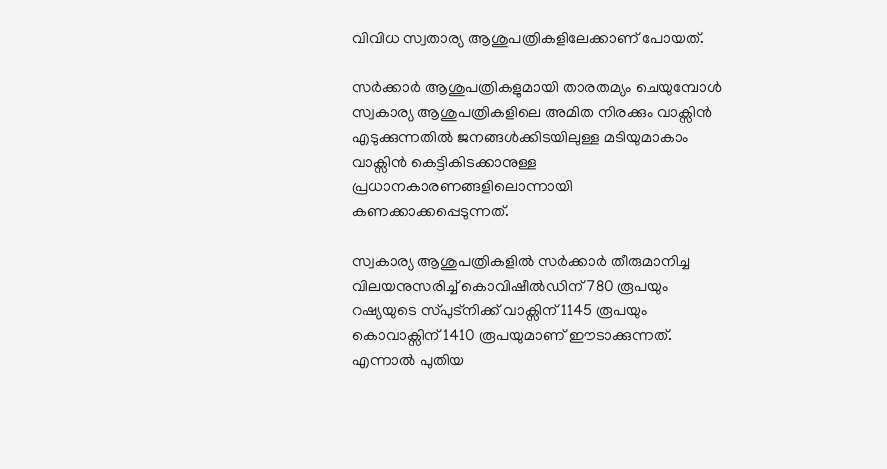വിവിധ സ്വതാര്യ ആശുപത്രികളിലേക്കാണ് പോയത്.

സർക്കാർ ആശുപത്രികളുമായി താരതമ്യം ചെയുമ്പോൾ സ്വകാര്യ ആശുപത്രികളിലെ അമിത നിരക്കും വാക്സിൻ എടുക്കുന്നതിൽ ജനങ്ങൾക്കിടയിലുള്ള മടിയുമാകാം വാക്സിൻ കെട്ടികിടക്കാനുള്ള പ്രധാനകാരണങ്ങളിലൊന്നായി കണക്കാക്കപ്പെടുന്നത്.

സ്വകാര്യ ആശുപത്രികളിൽ സർക്കാർ തീരുമാനിച്ച വിലയനുസരിച്ച് കൊവിഷീൽഡിന് 780 രൂപയും റഷ്യയുടെ സ്പുട്നിക്ക് വാക്സിന് 1145 രൂപയും കൊവാക്സിന് 1410 രൂപയുമാണ് ഈടാക്കുന്നത്. എന്നാൽ പുതിയ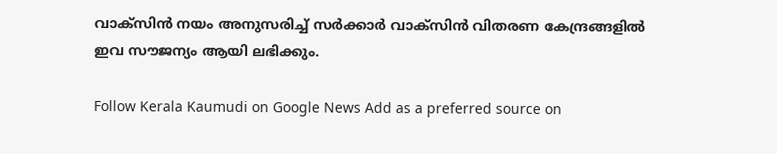വാക്സിൻ നയം അനുസരിച്ച് സർക്കാർ വാക്സിൻ വിതരണ കേന്ദ്രങ്ങളിൽ ഇവ സൗജന്യം ആയി ലഭിക്കും.

Follow Kerala Kaumudi on Google News Add as a preferred source on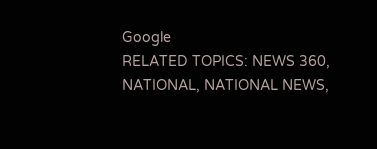Google
RELATED TOPICS: NEWS 360, NATIONAL, NATIONAL NEWS,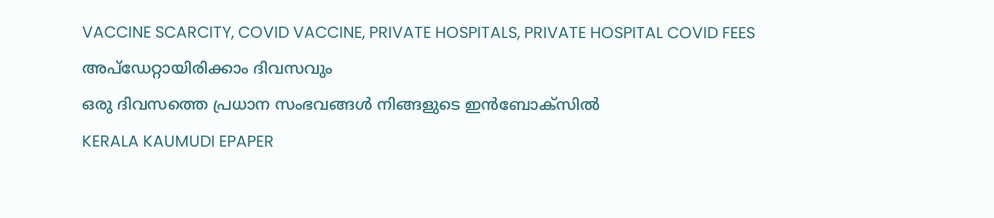VACCINE SCARCITY, COVID VACCINE, PRIVATE HOSPITALS, PRIVATE HOSPITAL COVID FEES
അപ്ഡേറ്റായിരിക്കാം ദിവസവും
ഒരു ദിവസത്തെ പ്രധാന സംഭവങ്ങൾ നിങ്ങളുടെ ഇൻബോക്സിൽ
KERALA KAUMUDI EPAPER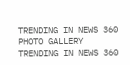TRENDING IN NEWS 360
PHOTO GALLERY
TRENDING IN NEWS 360